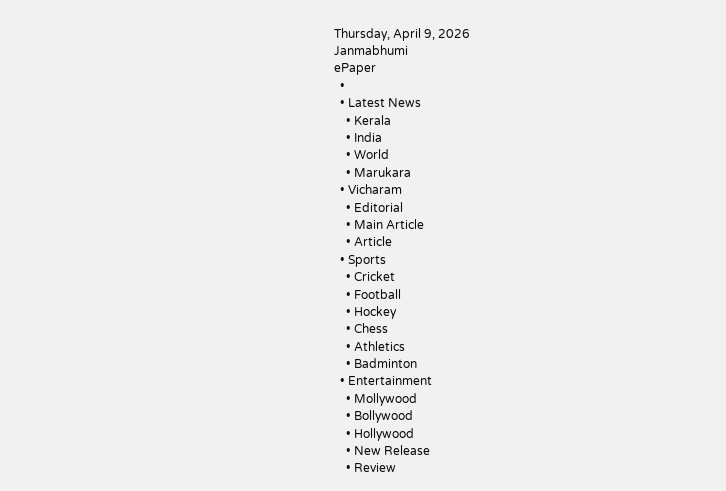Thursday, April 9, 2026
Janmabhumi
ePaper
  •
  • Latest News
    • Kerala
    • India
    • World
    • Marukara
  • Vicharam
    • Editorial
    • Main Article
    • Article
  • Sports
    • Cricket
    • Football
    • Hockey
    • Chess
    • Athletics
    • Badminton
  • Entertainment
    • Mollywood
    • Bollywood
    • Hollywood
    • New Release
    • Review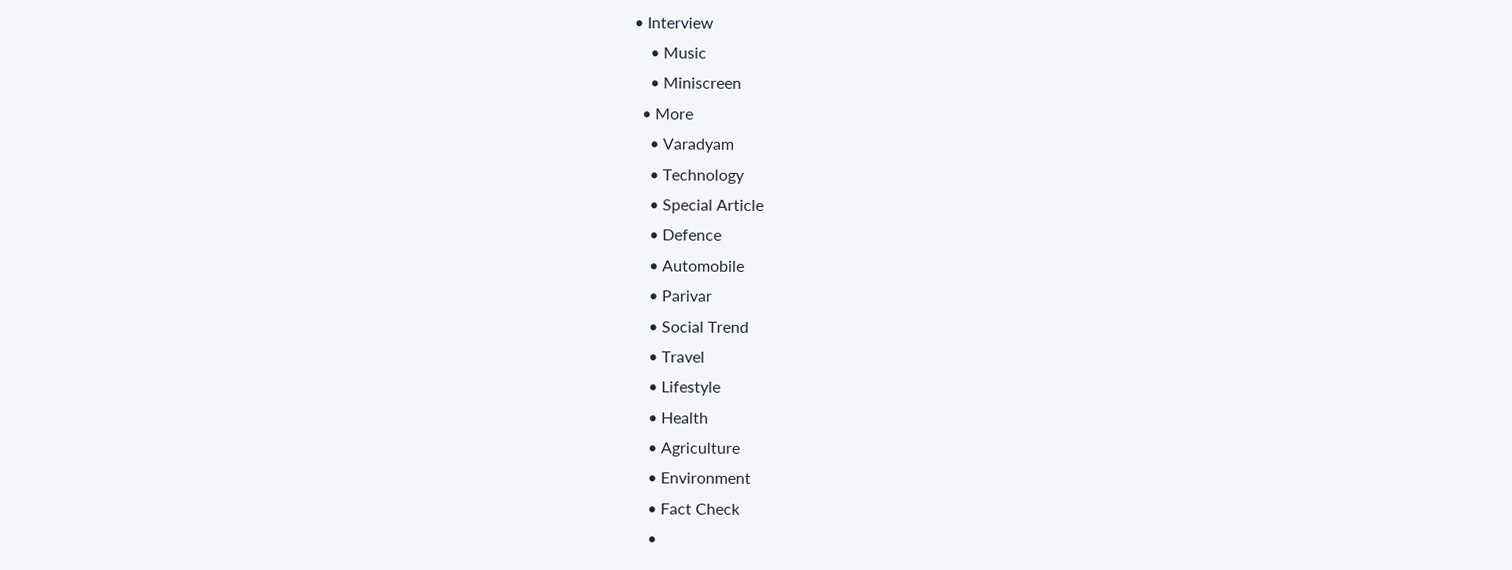• Interview
    • Music
    • Miniscreen
  • More
    • Varadyam
    • Technology
    • Special Article
    • Defence
    • Automobile
    • Parivar
    • Social Trend
    • Travel
    • Lifestyle
    • Health
    • Agriculture
    • Environment
    • Fact Check
    •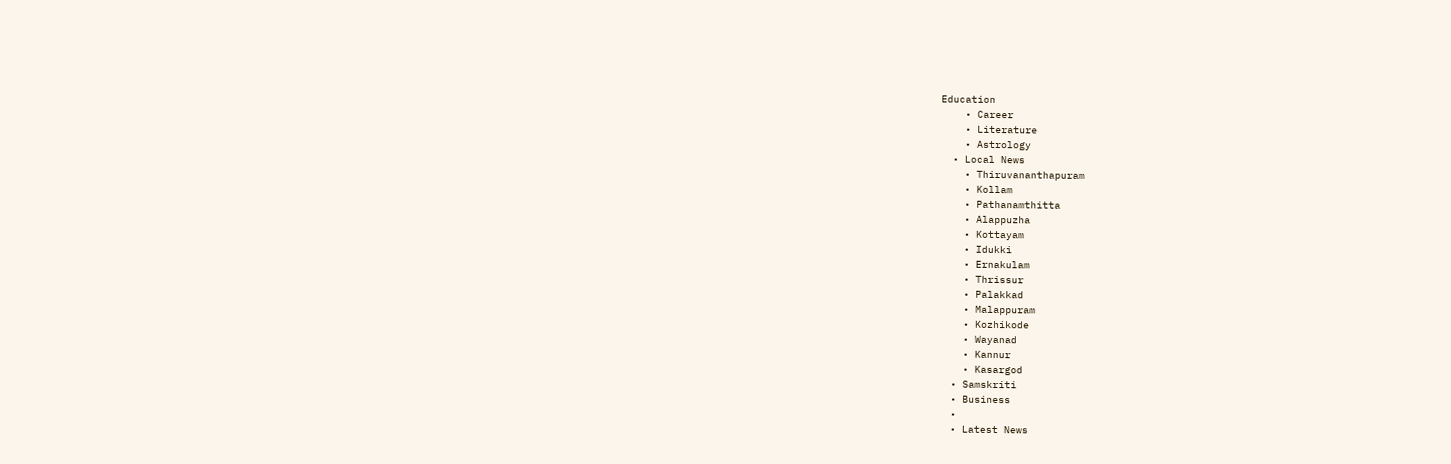Education
    • Career
    • Literature
    • Astrology
  • Local News
    • Thiruvananthapuram
    • Kollam
    • Pathanamthitta
    • Alappuzha
    • Kottayam
    • Idukki
    • Ernakulam
    • Thrissur
    • Palakkad
    • Malappuram
    • Kozhikode
    • Wayanad
    • Kannur
    • Kasargod
  • Samskriti
  • Business
  •
  • Latest News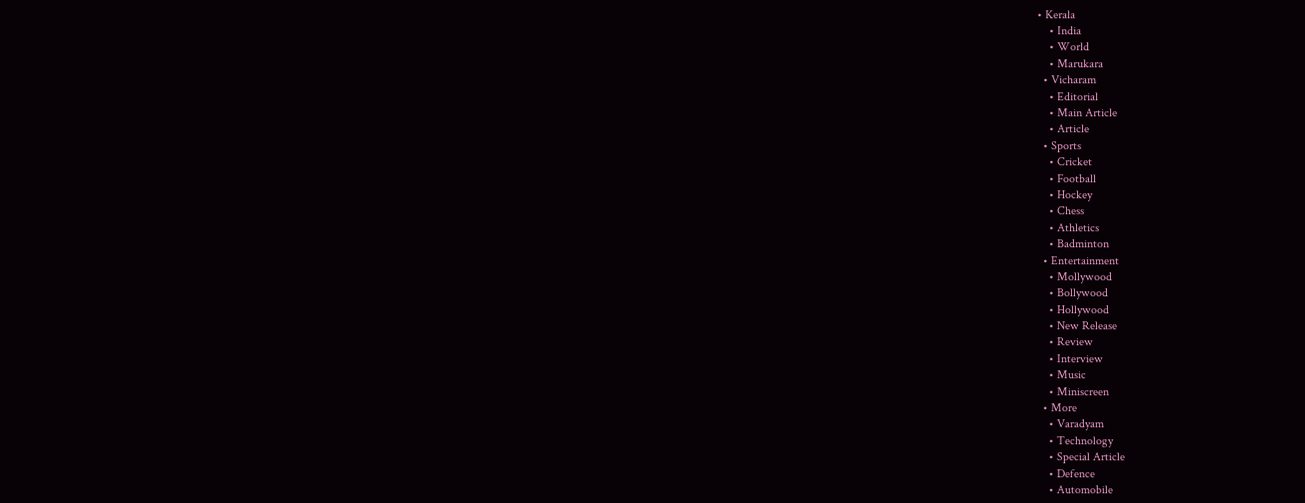• Kerala
    • India
    • World
    • Marukara
  • Vicharam
    • Editorial
    • Main Article
    • Article
  • Sports
    • Cricket
    • Football
    • Hockey
    • Chess
    • Athletics
    • Badminton
  • Entertainment
    • Mollywood
    • Bollywood
    • Hollywood
    • New Release
    • Review
    • Interview
    • Music
    • Miniscreen
  • More
    • Varadyam
    • Technology
    • Special Article
    • Defence
    • Automobile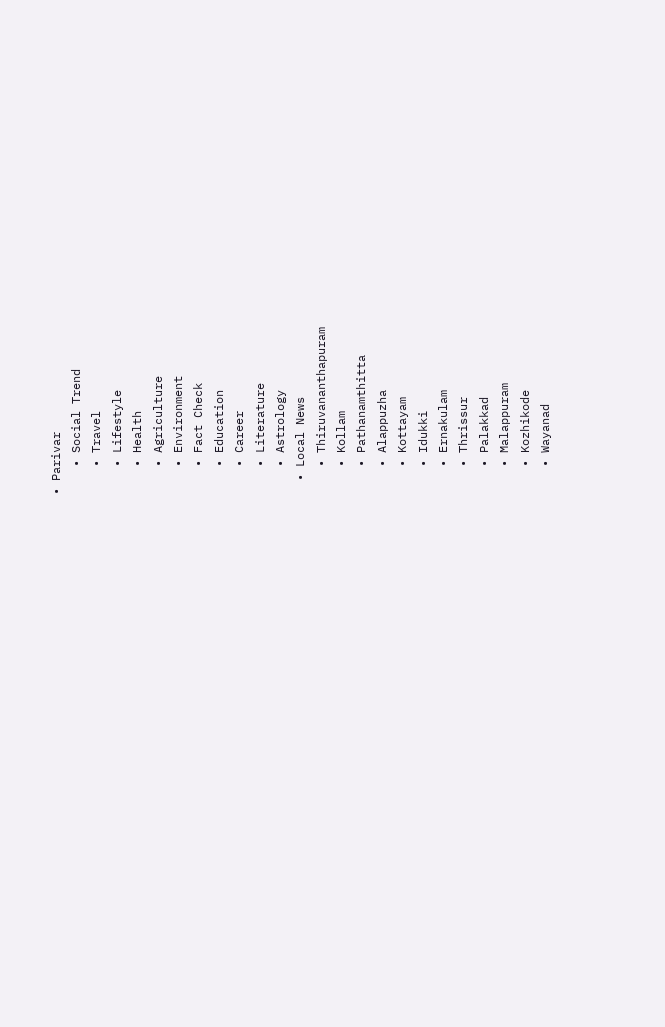• Parivar
    • Social Trend
    • Travel
    • Lifestyle
    • Health
    • Agriculture
    • Environment
    • Fact Check
    • Education
    • Career
    • Literature
    • Astrology
  • Local News
    • Thiruvananthapuram
    • Kollam
    • Pathanamthitta
    • Alappuzha
    • Kottayam
    • Idukki
    • Ernakulam
    • Thrissur
    • Palakkad
    • Malappuram
    • Kozhikode
    • Wayanad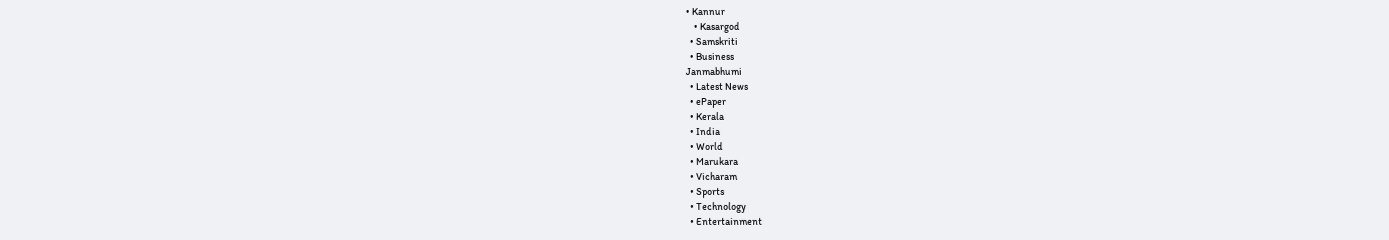• Kannur
    • Kasargod
  • Samskriti
  • Business
Janmabhumi
  • Latest News
  • ePaper
  • Kerala
  • India
  • World
  • Marukara
  • Vicharam
  • Sports
  • Technology
  • Entertainment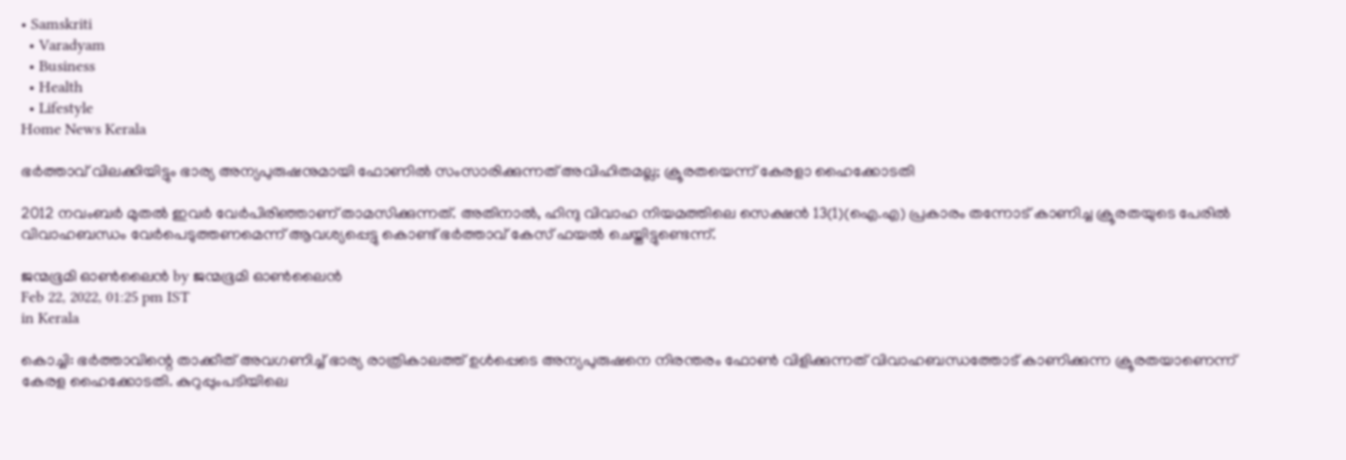• Samskriti
  • Varadyam
  • Business
  • Health
  • Lifestyle
Home News Kerala

ഭര്‍ത്താവ് വിലക്കിയിട്ടും ഭാര്യ അന്യപുരുഷനുമായി ഫോണില്‍ സംസാരിക്കുന്നത് അവിഹിതമല്ല; ക്രൂരതയെന്ന് കേരളാ ഹൈക്കോടതി

2012 നവംബര്‍ മുതല്‍ ഇവര്‍ വേര്‍പിരിഞ്ഞാണ് താമസിക്കുന്നത്. അതിനാല്‍, ഹിന്ദു വിവാഹ നിയമത്തിലെ സെക്ഷന്‍ 13(1)(ഐ.എ) പ്രകാരം തന്നോട് കാണിച്ച ക്രൂരതയുടെ പേരില്‍ വിവാഹബന്ധം വേര്‍പെടുത്തണമെന്ന് ആവശ്യപ്പെട്ടു കൊണ്ട് ഭര്‍ത്താവ് കേസ് ഫയല്‍ ചെയ്തിട്ടുണ്ടെന്ന്.

ജന്മഭൂമി ഓണ്‍ലൈന്‍ by ജന്മഭൂമി ഓണ്‍ലൈന്‍
Feb 22, 2022, 01:25 pm IST
in Kerala

കൊച്ചി: ഭര്‍ത്താവിന്റെ താക്കീത് അവഗണിച്ച് ഭാര്യ രാത്രികാലത്ത് ഉള്‍പ്പെടെ അന്യപുരുഷനെ നിരന്തരം ഫോണ്‍ വിളിക്കുന്നത് വിവാഹബന്ധത്തോട് കാണിക്കുന്ന ക്രൂരതയാണെന്ന് കേരള ഹൈക്കോടതി. കുറുപ്പുംപടിയിലെ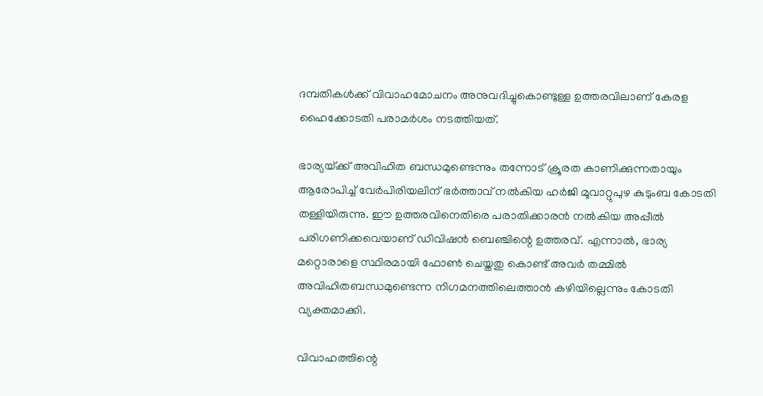ദമ്പതികള്‍ക്ക് വിവാഹമോചനം അനുവദിച്ചുകൊണ്ടുള്ള ഉത്തരവിലാണ് കേരള ഹൈക്കോടതി പരാമര്‍ശം നടത്തിയത്.

ഭാര്യയ്‌ക്ക് അവിഹിത ബന്ധമുണ്ടെന്നും തന്നോട് ക്രൂരത കാണിക്കുന്നതായും ആരോപിച്ച് വേര്‍പിരിയലിന് ഭര്‍ത്താവ് നല്‍കിയ ഹര്‍ജി മൂവാറ്റുപുഴ കുടുംബ കോടതി തള്ളിയിരുന്നു. ഈ ഉത്തരവിനെതിരെ പരാതിക്കാരന്‍ നല്‍കിയ അപ്പീല്‍ പരിഗണിക്കവെയാണ് ഡിവിഷന്‍ ബെഞ്ചിന്റെ ഉത്തരവ്. എന്നാല്‍, ഭാര്യ മറ്റൊരാളെ സ്ഥിരമായി ഫോണ്‍ ചെയ്തതു കൊണ്ട് അവര്‍ തമ്മില്‍ അവിഹിതബന്ധമുണ്ടെന്ന നിഗമനത്തിലെത്താന്‍ കഴിയില്ലെന്നും കോടതി വ്യക്തമാക്കി.

വിവാഹത്തിന്റെ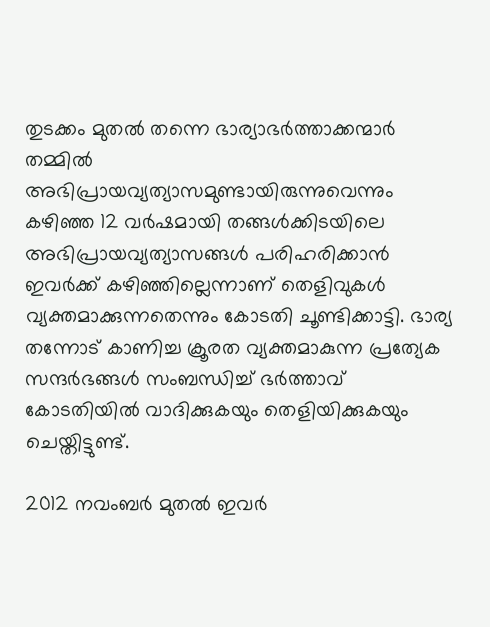തുടക്കം മുതല്‍ തന്നെ ഭാര്യാഭര്‍ത്താക്കന്മാര്‍ തമ്മില്‍ അഭിപ്രായവ്യത്യാസമുണ്ടായിരുന്നുവെന്നും കഴിഞ്ഞ 12 വര്‍ഷമായി തങ്ങള്‍ക്കിടയിലെ അഭിപ്രായവ്യത്യാസങ്ങള്‍ പരിഹരിക്കാന്‍ ഇവര്‍ക്ക് കഴിഞ്ഞില്ലെന്നാണ് തെളിവുകള്‍ വ്യക്തമാക്കുന്നതെന്നും കോടതി ചൂണ്ടിക്കാട്ടി. ഭാര്യ തന്നോട് കാണിച്ച ക്രൂരത വ്യക്തമാകുന്ന പ്രത്യേക സന്ദര്‍ഭങ്ങള്‍ സംബന്ധിച്ച് ഭര്‍ത്താവ് കോടതിയില്‍ വാദിക്കുകയും തെളിയിക്കുകയും ചെയ്തിട്ടുണ്ട്.

2012 നവംബര്‍ മുതല്‍ ഇവര്‍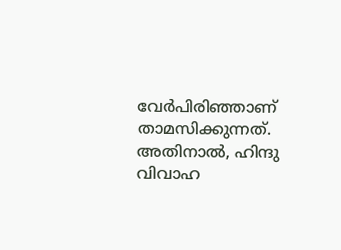വേര്‍പിരിഞ്ഞാണ് താമസിക്കുന്നത്. അതിനാല്‍, ഹിന്ദു വിവാഹ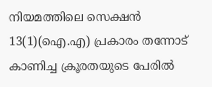നിയമത്തിലെ സെക്ഷന്‍ 13(1)(ഐ.എ) പ്രകാരം തന്നോട് കാണിച്ച ക്രൂരതയുടെ പേരില്‍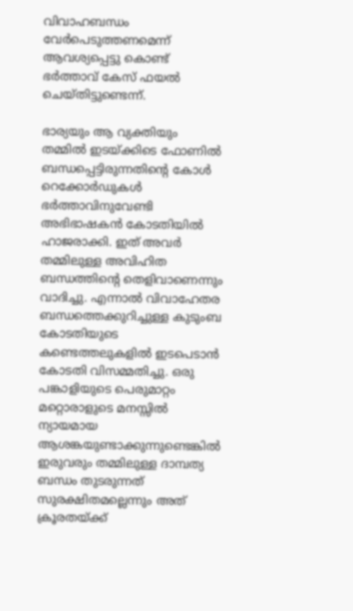വിവാഹബന്ധം വേര്‍പെടുത്തണമെന്ന് ആവശ്യപ്പെട്ടു കൊണ്ട് ഭര്‍ത്താവ് കേസ് ഫയല്‍ ചെയ്തിട്ടുണ്ടെന്ന്.

ഭാര്യയും ആ വ്യക്തിയും തമ്മില്‍ ഇടയ്‌ക്കിടെ ഫോണില്‍ ബന്ധപ്പെട്ടിരുന്നതിന്റെ കോള്‍ റെക്കോര്‍ഡുകള്‍ ഭര്‍ത്താവിനുവേണ്ടി അഭിഭാഷകന്‍ കോടതിയില്‍ ഹാജരാക്കി. ഇത് അവര്‍ തമ്മിലുള്ള അവിഹിത ബന്ധത്തിന്റെ തെളിവാണെന്നും വാദിച്ചു. എന്നാല്‍ വിവാഹേതര ബന്ധത്തെക്കുറിച്ചുള്ള കുടുംബ കോടതിയുടെ കണ്ടെത്തലുകളില്‍ ഇടപെടാന്‍ കോടതി വിസമ്മതിച്ചു. ഒരു പങ്കാളിയുടെ പെരുമാറ്റം മറ്റൊരാളുടെ മനസ്സില്‍ ന്യായമായ ആശങ്കയുണ്ടാക്കുന്നുണ്ടെങ്കില്‍ ഇരുവരും തമ്മിലുള്ള ദാമ്പത്യ ബന്ധം തുടരുന്നത് സുരക്ഷിതമല്ലെന്നും അത് ക്രൂരതയ്‌ക്ക്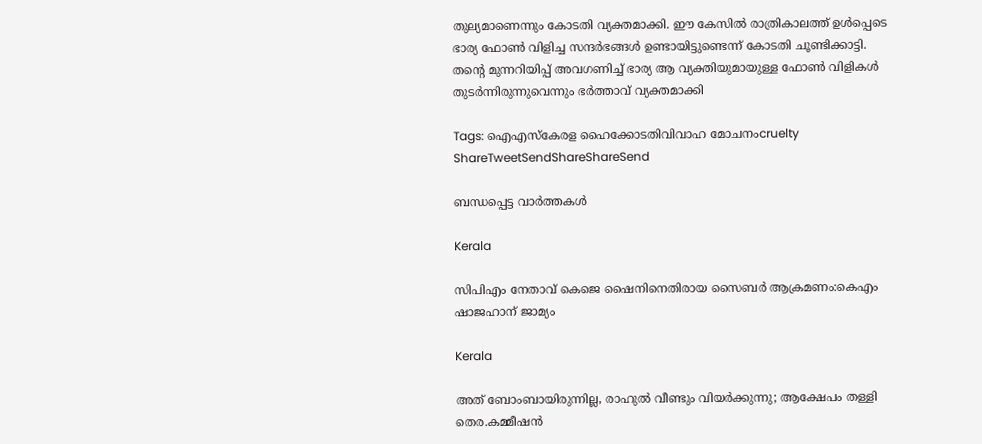തുല്യമാണെന്നും കോടതി വ്യക്തമാക്കി. ഈ കേസില്‍ രാത്രികാലത്ത് ഉള്‍പ്പെടെ ഭാര്യ ഫോണ്‍ വിളിച്ച സന്ദര്‍ഭങ്ങള്‍ ഉണ്ടായിട്ടുണ്ടെന്ന് കോടതി ചൂണ്ടിക്കാട്ടി. തന്റെ മുന്നറിയിപ്പ് അവഗണിച്ച് ഭാര്യ ആ വ്യക്തിയുമായുള്ള ഫോണ്‍ വിളികള്‍ തുടര്‍ന്നിരുന്നുവെന്നും ഭര്‍ത്താവ് വ്യക്തമാക്കി

Tags: ഐഎസ്കേരള ഹൈക്കോടതിവിവാഹ മോചനംcruelty
ShareTweetSendShareShareSend

ബന്ധപ്പെട്ട വാര്‍ത്തകള്‍

Kerala

സിപിഎം നേതാവ് കെജെ ഷൈനിനെതിരായ സൈബര്‍ ആക്രമണം:കെഎം ഷാജഹാന് ജാമ്യം

Kerala

അത് ബോംബായിരുന്നില്ല, രാഹുൽ വീണ്ടും വിയർക്കുന്നു; ആക്ഷേപം തള്ളി തെര.കമ്മീഷൻ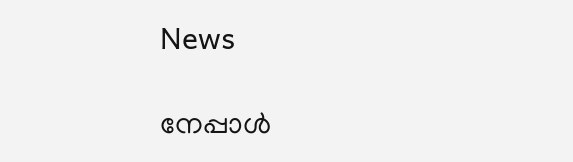News

നേപ്പാൾ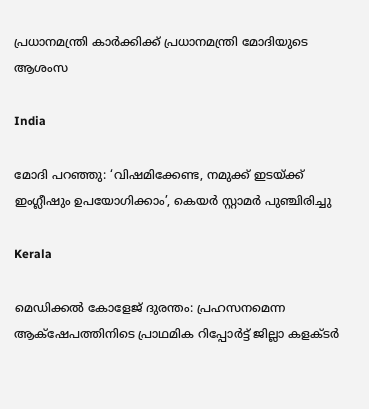പ്രധാനമന്ത്രി കാർക്കിക്ക് പ്രധാനമന്ത്രി മോദിയുടെ ആശംസ

India

മോദി പറഞ്ഞു: ‘വിഷമിക്കേണ്ട, നമുക്ക് ഇടയ്‌ക്ക് ഇംഗ്ലീഷും ഉപയോഗിക്കാം’, കെയര്‍ സ്റ്റാമര്‍ പുഞ്ചിരിച്ചു

Kerala

മെഡിക്കല്‍ കോളേജ് ദുരന്തം: പ്രഹസനമെന്ന ആക്‌ഷേപത്തിനിടെ പ്രാഥമിക റിപ്പോര്‍ട്ട് ജില്ലാ കളക്ടര്‍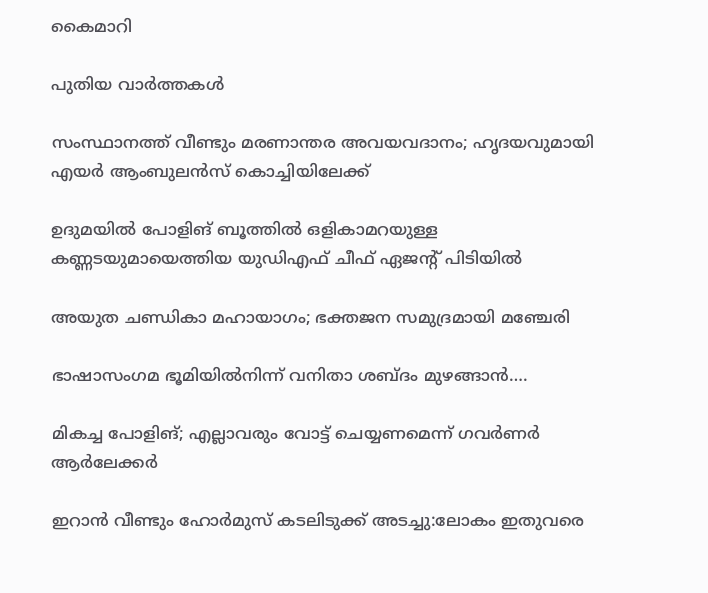കൈമാറി

പുതിയ വാര്‍ത്തകള്‍

സംസ്ഥാനത്ത് വീണ്ടും മരണാന്തര അവയവദാനം; ഹൃദയവുമായി എയർ ആംബുലൻസ് കൊച്ചിയിലേക്ക്

ഉദുമയിൽ പോളിങ് ബൂത്തിൽ ഒളികാമറയുള്ള കണ്ണടയുമായെത്തിയ യുഡിഎഫ് ചീഫ് ഏജന്റ് പിടിയിൽ

അയുത ചണ്ഡികാ മഹായാഗം; ഭക്തജന സമുദ്രമായി മഞ്ചേരി

ഭാഷാസംഗമ ഭൂമിയില്‍നിന്ന് വനിതാ ശബ്ദം മുഴങ്ങാന്‍….

മികച്ച പോളിങ്; എല്ലാവരും വോട്ട് ചെയ്യണമെന്ന് ഗവര്‍ണര്‍ ആര്‍ലേക്കര്‍

ഇറാൻ വീണ്ടും ഹോർമുസ് കടലിടുക്ക് അടച്ചു:ലോകം ഇതുവരെ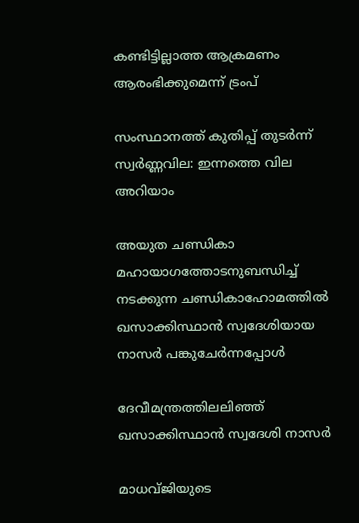കണ്ടിട്ടില്ലാത്ത ആക്രമണം ആരംഭിക്കുമെന്ന് ട്രംപ്

സംസ്ഥാനത്ത് കുതിപ്പ് തുടർന്ന് സ്വർണ്ണവില: ഇന്നത്തെ വില അറിയാം

അയുത ചണ്ഡികാ മഹായാഗത്തോടനുബന്ധിച്ച്
നടക്കുന്ന ചണ്ഡികാഹോമത്തില്‍ ഖസാക്കിസ്ഥാന്‍ സ്വദേശിയായ നാസര്‍ പങ്കുചേര്‍ന്നപ്പോള്‍

ദേവീമന്ത്രത്തിലലിഞ്ഞ് ഖസാക്കിസ്ഥാന്‍ സ്വദേശി നാസര്‍

മാധവ്ജിയുടെ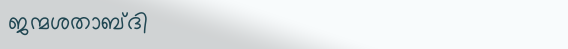ജന്മശതാബ്ദി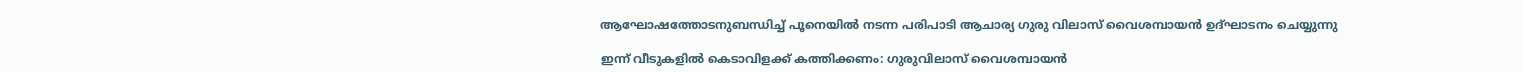ആഘോഷത്തോടനുബന്ധിച്ച് പൂനെയില്‍ നടന്ന പരിപാടി ആചാര്യ ഗുരു വിലാസ് വൈശമ്പായന്‍ ഉദ്ഘാടനം ചെയ്യുന്നു

ഇന്ന് വീടുകളില്‍ കെടാവിളക്ക് കത്തിക്കണം: ഗുരുവിലാസ് വൈശമ്പായന്‍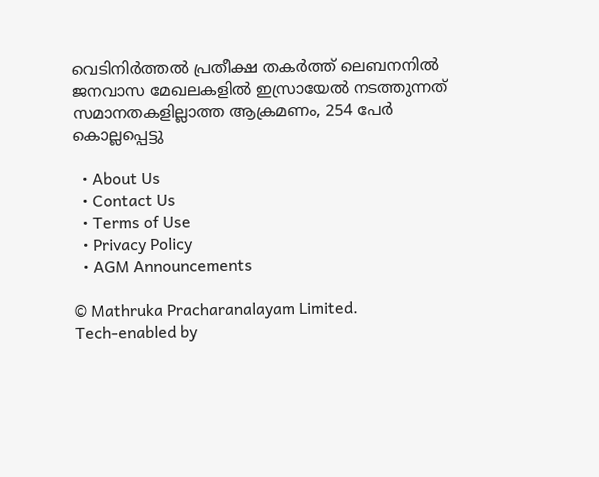വെടിനിര്‍ത്തല്‍ പ്രതീക്ഷ തകര്‍ത്ത് ലെബനനില്‍ ജനവാസ മേഖലകളിൽ ഇസ്രായേൽ നടത്തുന്നത് സമാനതകളില്ലാത്ത ആക്രമണം, 254 പേർ കൊല്ലപ്പെട്ടു

  • About Us
  • Contact Us
  • Terms of Use
  • Privacy Policy
  • AGM Announcements

© Mathruka Pracharanalayam Limited.
Tech-enabled by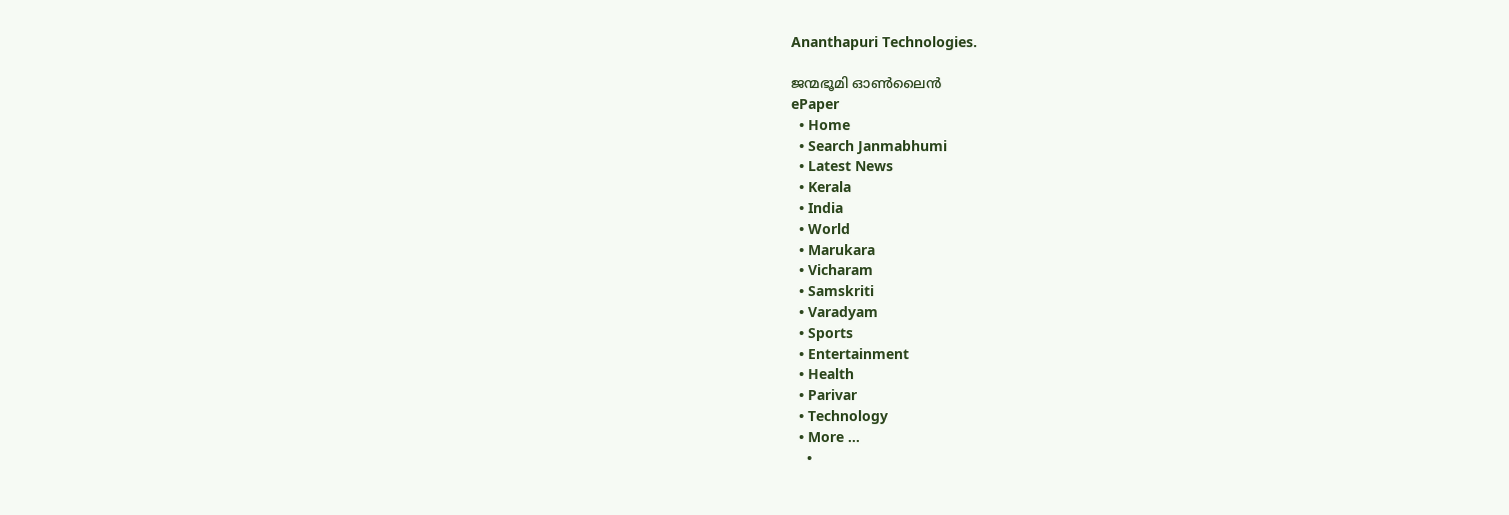Ananthapuri Technologies.

ജന്മഭൂമി ഓണ്‍ലൈന്‍
ePaper
  • Home
  • Search Janmabhumi
  • Latest News
  • Kerala
  • India
  • World
  • Marukara
  • Vicharam
  • Samskriti
  • Varadyam
  • Sports
  • Entertainment
  • Health
  • Parivar
  • Technology
  • More …
    •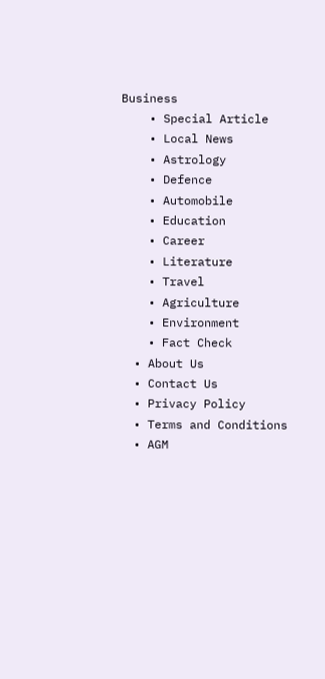Business
    • Special Article
    • Local News
    • Astrology
    • Defence
    • Automobile
    • Education
    • Career
    • Literature
    • Travel
    • Agriculture
    • Environment
    • Fact Check
  • About Us
  • Contact Us
  • Privacy Policy
  • Terms and Conditions
  • AGM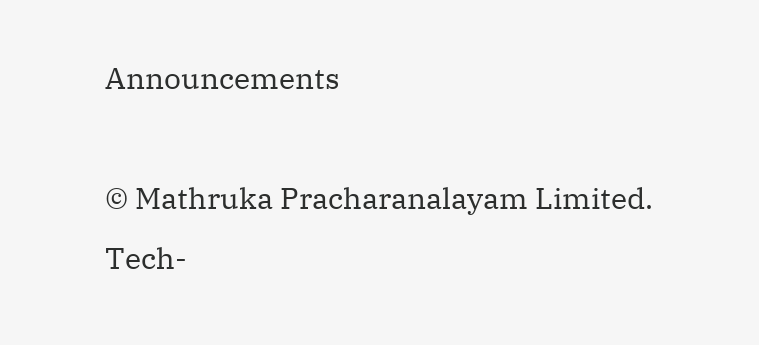Announcements

© Mathruka Pracharanalayam Limited.
Tech-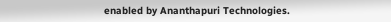enabled by Ananthapuri Technologies.